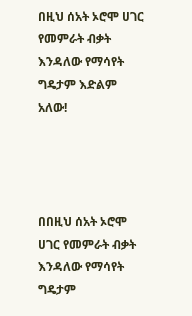በዚህ ሰአት ኦሮሞ ሀገር የመምራት ብቃት እንዳለው የማሳየት ግዴታም እድልም አለው!




በበዚህ ሰአት ኦሮሞ ሀገር የመምራት ብቃት እንዳለው የማሳየት ግዴታም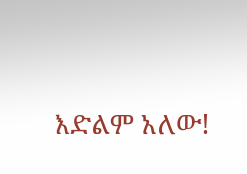እድልም አለው!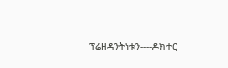ፕሬዘዳንትነቱን----ዶክተር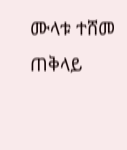ሙላቱ ተሸመ
ጠቅላይ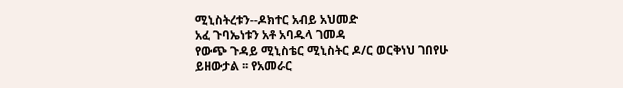ሚኒስትረቱን--ዶክተር አብይ አህመድ
አፈ ጉባኤነቱን አቶ አባዱላ ገመዳ
የውጭ ጉዳይ ሚኒስቴር ሚኒስትር ዶ/ር ወርቅነህ ገበየሁ
ይዘውታል ፡፡ የአመራር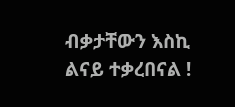ብቃታቸውን እስኪ ልናይ ተቃረበናል !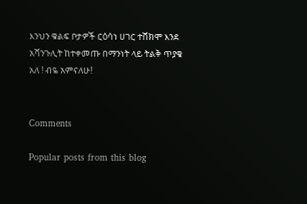እንህን ቁልፍ ቦታዎች ርዕሳነ ሀገር ተሸክሞ እንደ አሻንጉሊት ከተቀመጡ በማንነት ላይ ትልቅ ጥያቄ አለ ! ብዬ አምናለሁ!


Comments

Popular posts from this blog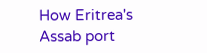How Eritrea's Assab port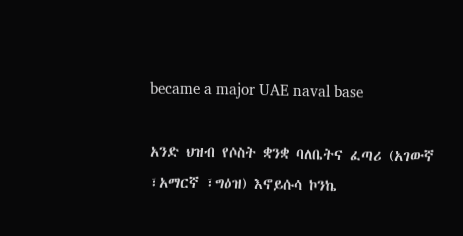became a major UAE naval base

አንድ ህዝብ የሶስት ቋንቋ ባለቤትና ፈጣሪ (አገውኛ ፣አማርኛ ፣ግዕዝ) እኖይሱሳ ኮንኬ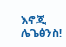እኖጂ ሌጌፅንስ!